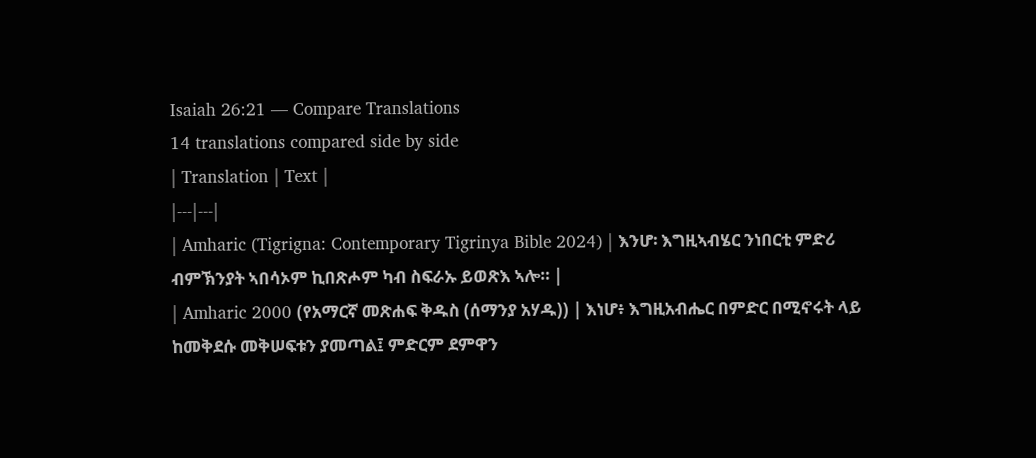Isaiah 26:21 — Compare Translations
14 translations compared side by side
| Translation | Text |
|---|---|
| Amharic (Tigrigna: Contemporary Tigrinya Bible 2024) | እንሆ፡ እግዚኣብሄር ንነበርቲ ምድሪ ብምኽንያት ኣበሳኦም ኪበጽሖም ካብ ስፍራኡ ይወጽእ ኣሎ። |
| Amharic 2000 (የአማርኛ መጽሐፍ ቅዱስ (ሰማንያ አሃዱ)) | እነሆ፥ እግዚአብሔር በምድር በሚኖሩት ላይ ከመቅደሱ መቅሠፍቱን ያመጣል፤ ምድርም ደምዋን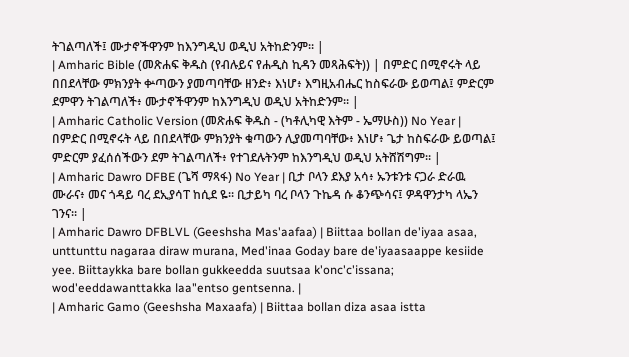ትገልጣለች፤ ሙታኖችዋንም ከእንግዲህ ወዲህ አትከድንም። |
| Amharic Bible (መጽሐፍ ቅዱስ (የብሉይና የሐዲስ ኪዳን መጻሕፍት)) | በምድር በሚኖሩት ላይ በበደላቸው ምክንያት ቍጣውን ያመጣባቸው ዘንድ፥ እነሆ፥ እግዚአብሔር ከስፍራው ይወጣል፤ ምድርም ደምዋን ትገልጣለች፥ ሙታኖችዋንም ከእንግዲህ ወዲህ አትከድንም። |
| Amharic Catholic Version (መጽሐፍ ቅዱስ - (ካቶሊካዊ እትም - ኤማሁስ)) No Year | በምድር በሚኖሩት ላይ በበደላቸው ምክንያት ቁጣውን ሊያመጣባቸው፥ እነሆ፥ ጌታ ከስፍራው ይወጣል፤ ምድርም ያፈሰሰችውን ደም ትገልጣለች፥ የተገደሉትንም ከእንግዲህ ወዲህ አትሸሽግም። |
| Amharic Dawro DFBE (ጌሻ ማጻፋ) No Year | ቢታ ቦላን ደእያ አሳ፥ ኡንቱንቱ ናጋራ ድራዉ ሙራና፥ መና ጎዳይ ባረ ደኢያሳፐ ከሲደ ዬ። ቢታይካ ባረ ቦላን ጉኬዳ ሱ ቆንጭሳና፤ ዎዳዋንታካ ላኤን ገንና። |
| Amharic Dawro DFBLVL (Geeshsha Mas'aafaa) | Biittaa bollan de'iyaa asaa, unttunttu nagaraa diraw murana, Med'inaa Goday bare de'iyaasaappe kesiide yee. Biittaykka bare bollan gukkeedda suutsaa k'onc'c'issana; wod'eeddawanttakka laa"entso gentsenna. |
| Amharic Gamo (Geeshsha Maxaafa) | Biittaa bollan diza asaa istta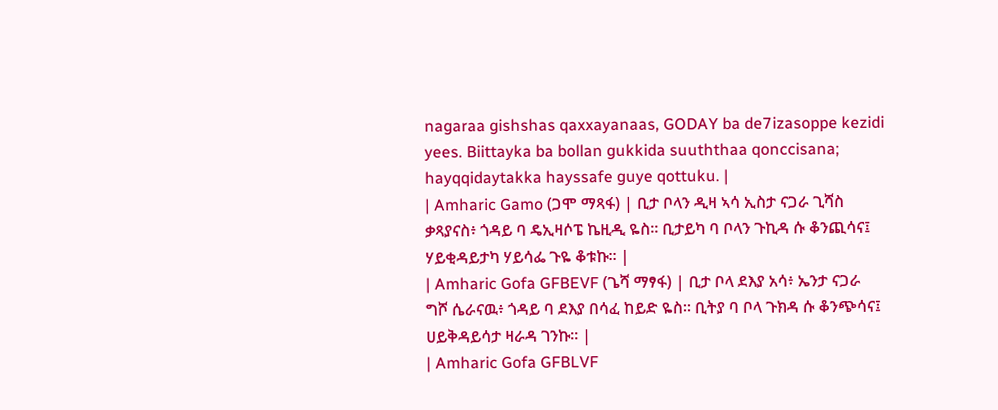nagaraa gishshas qaxxayanaas, GODAY ba de7izasoppe kezidi yees. Biittayka ba bollan gukkida suuththaa qonccisana; hayqqidaytakka hayssafe guye qottuku. |
| Amharic Gamo (ጋሞ ማጻፋ) | ቢታ ቦላን ዲዛ ኣሳ ኢስታ ናጋራ ጊሻስ ቃጻያናስ፥ ጎዳይ ባ ዴኢዛሶፔ ኬዚዲ ዬስ። ቢታይካ ባ ቦላን ጉኪዳ ሱ ቆንጪሳና፤ ሃይቂዳይታካ ሃይሳፌ ጉዬ ቆቱኩ። |
| Amharic Gofa GFBEVF (ጌሻ ማፃፋ) | ቢታ ቦላ ደእያ አሳ፥ ኤንታ ናጋራ ግሾ ሴራናዉ፥ ጎዳይ ባ ደእያ በሳፈ ከይድ ዬስ። ቢትያ ባ ቦላ ጉክዳ ሱ ቆንጭሳና፤ ሀይቅዳይሳታ ዛራዳ ገንኩ። |
| Amharic Gofa GFBLVF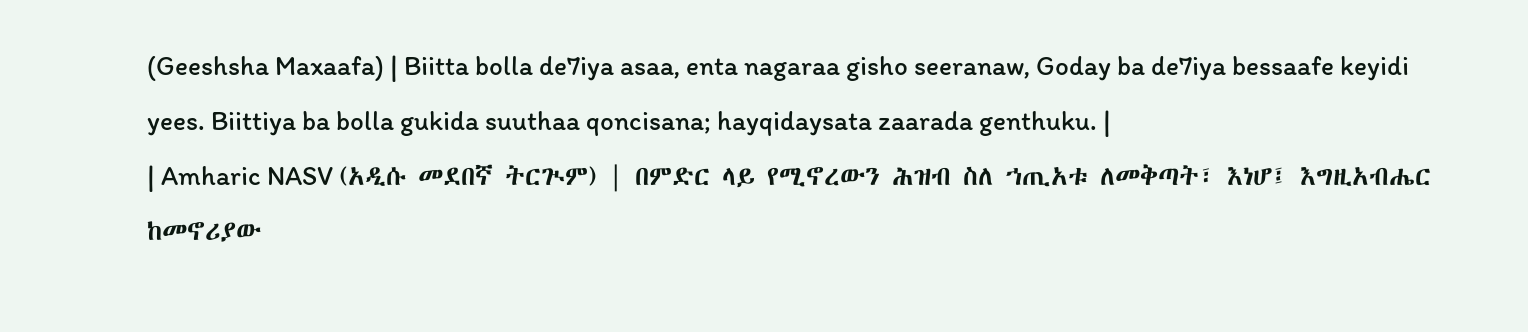(Geeshsha Maxaafa) | Biitta bolla de7iya asaa, enta nagaraa gisho seeranaw, Goday ba de7iya bessaafe keyidi yees. Biittiya ba bolla gukida suuthaa qoncisana; hayqidaysata zaarada genthuku. |
| Amharic NASV (አዲሱ መደበኛ ትርጒም) | በምድር ላይ የሚኖረውን ሕዝብ ስለ ኀጢአቱ ለመቅጣት፣ እነሆ፤ እግዚአብሔር ከመኖሪያው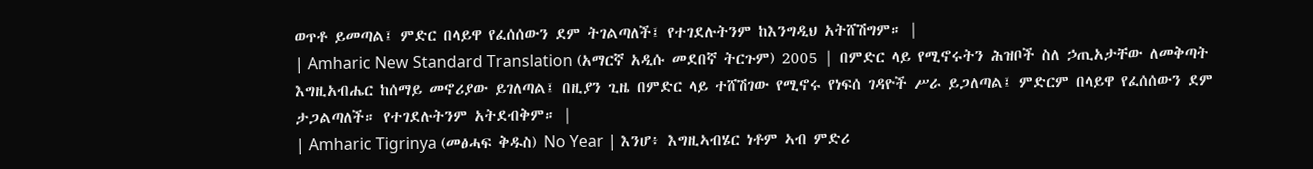ወጥቶ ይመጣል፤ ምድር በላይዋ የፈሰሰውን ደም ትገልጣለች፤ የተገደሉትንም ከእንግዲህ አትሸሽግም። |
| Amharic New Standard Translation (አማርኛ አዲሱ መደበኛ ትርጉም) 2005 | በምድር ላይ የሚኖሩትን ሕዝቦች ስለ ኃጢአታቸው ለመቅጣት እግዚአብሔር ከሰማይ መኖሪያው ይገለጣል፤ በዚያን ጊዜ በምድር ላይ ተሸሽገው የሚኖሩ የነፍሰ ገዳዮች ሥራ ይጋለጣል፤ ምድርም በላይዋ የፈሰሰውን ደም ታጋልጣለች። የተገደሉትንም አትደብቅም። |
| Amharic Tigrinya (መፅሓፍ ቅዱስ) No Year | እንሆ፥ እግዚኣብሄር ነቶም ኣብ ምድሪ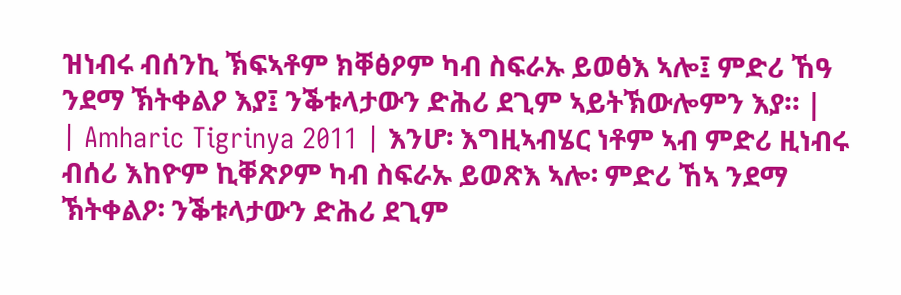ዝነብሩ ብሰንኪ ኽፍኣቶም ክቐፅዖም ካብ ስፍራኡ ይወፅእ ኣሎ፤ ምድሪ ኸዓ ንደማ ኽትቀልዖ እያ፤ ንቕቱላታውን ድሕሪ ደጊም ኣይትኽውሎምን እያ። |
| Amharic Tigrinya 2011 | እንሆ፡ እግዚኣብሄር ነቶም ኣብ ምድሪ ዚነብሩ ብሰሪ እከዮም ኪቐጽዖም ካብ ስፍራኡ ይወጽእ ኣሎ፡ ምድሪ ኸኣ ንደማ ኽትቀልዖ፡ ንቕቱላታውን ድሕሪ ደጊም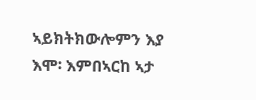ኣይክትክውሎምን እያ እሞ፡ እምበኣርከ ኣታ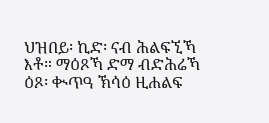ህዝበይ፡ ኪድ፡ ናብ ሕልፍኚኻ እቶ። ማዕጾኻ ድማ ብድሕሬኻ ዕጾ፡ ቊጥዓ ኽሳዕ ዚሐልፍ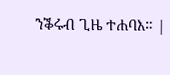ንቕሩብ ጊዜ ተሐባእ። |